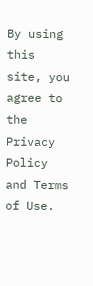By using this site, you agree to the Privacy Policy and Terms of Use.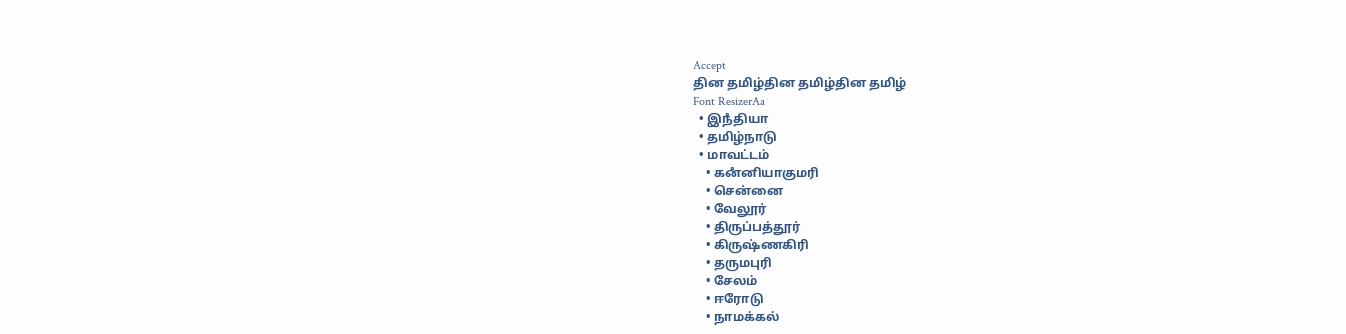Accept
தின தமிழ்தின தமிழ்தின தமிழ்
Font ResizerAa
  • இநஂதியா
  • தமிழ்நாடு
  • மாவட்டம்
    • கனஂனியாகுமரி
    • சென்னை
    • வேலூர்
    • திருப்பத்தூர்
    • கிருஷ்ணகிரி
    • தருமபுரி
    • சேலம்
    • ஈரோடு
    • நாமக்கல்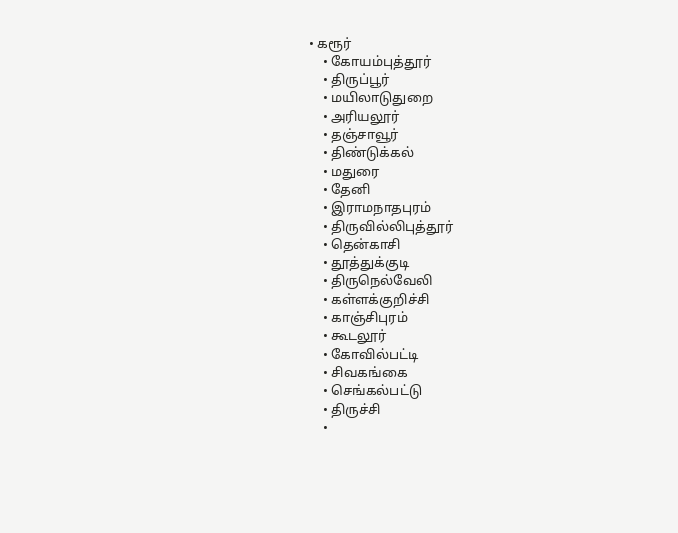• கரூர்
    • கோயம்புத்தூர்
    • திருப்பூர்
    • மயிலாடுதுறை
    • அரியலூர்
    • தஞ்சாவூர்
    • திண்டுக்கல்
    • மதுரை
    • தேனி
    • இராமநாதபுரம்
    • திருவில்லிபுத்தூர்
    • தென்காசி
    • தூத்துக்குடி
    • திருநெல்வேலி
    • கள்ளக்குறிச்சி
    • காஞ்சிபுரம்
    • கூடலூர்
    • கோவில்பட்டி
    • சிவகங்கை
    • செங்கல்பட்டு
    • திருச்சி
    •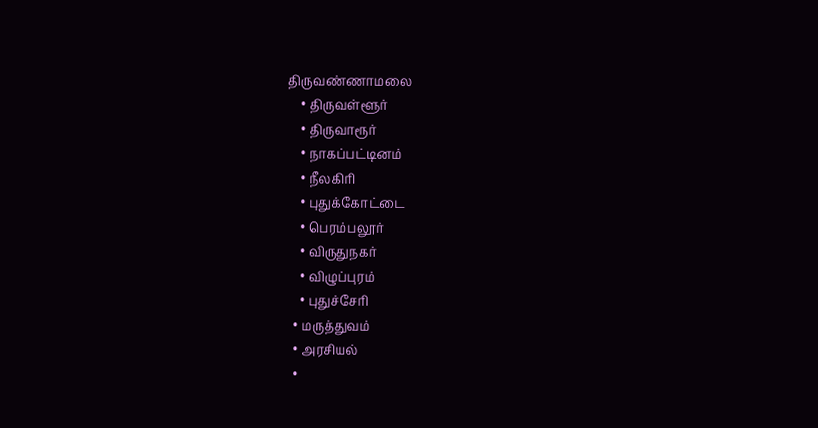திருவண்ணாமலை
    • திருவள்ளூர்
    • திருவாரூர்
    • நாகப்பட்டினம்
    • நீலகிரி
    • புதுக்கோட்டை
    • பெரம்பலூர்
    • விருதுநகர்
    • விழுப்புரம்
    • புதுச்சேரி
  • மருத்துவம்
  • அரசியல்
  •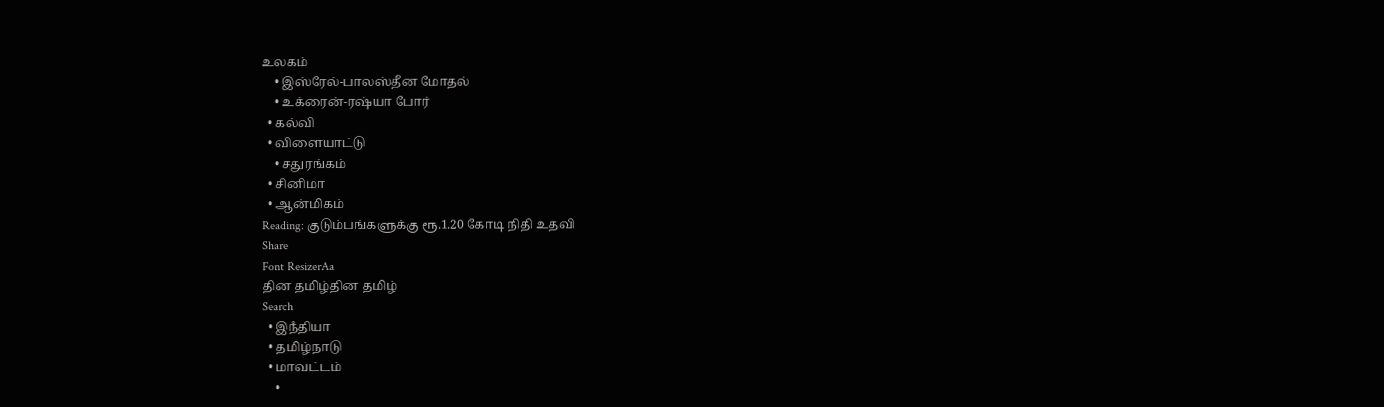உலகம்
    • இஸ்ரேல்-பாலஸ்தீன மோதல்
    • உக்ரைன்-ரஷ்யா போர்
  • கல்வி
  • விளையாட்டு
    • சதுரங்கம்
  • சினிமா
  • ஆன்மிகம்
Reading: குடும்பங்களுக்கு ரூ.1.20 கோடி நிதி உதவி
Share
Font ResizerAa
தின தமிழ்தின தமிழ்
Search
  • இநஂதியா
  • தமிழ்நாடு
  • மாவட்டம்
    •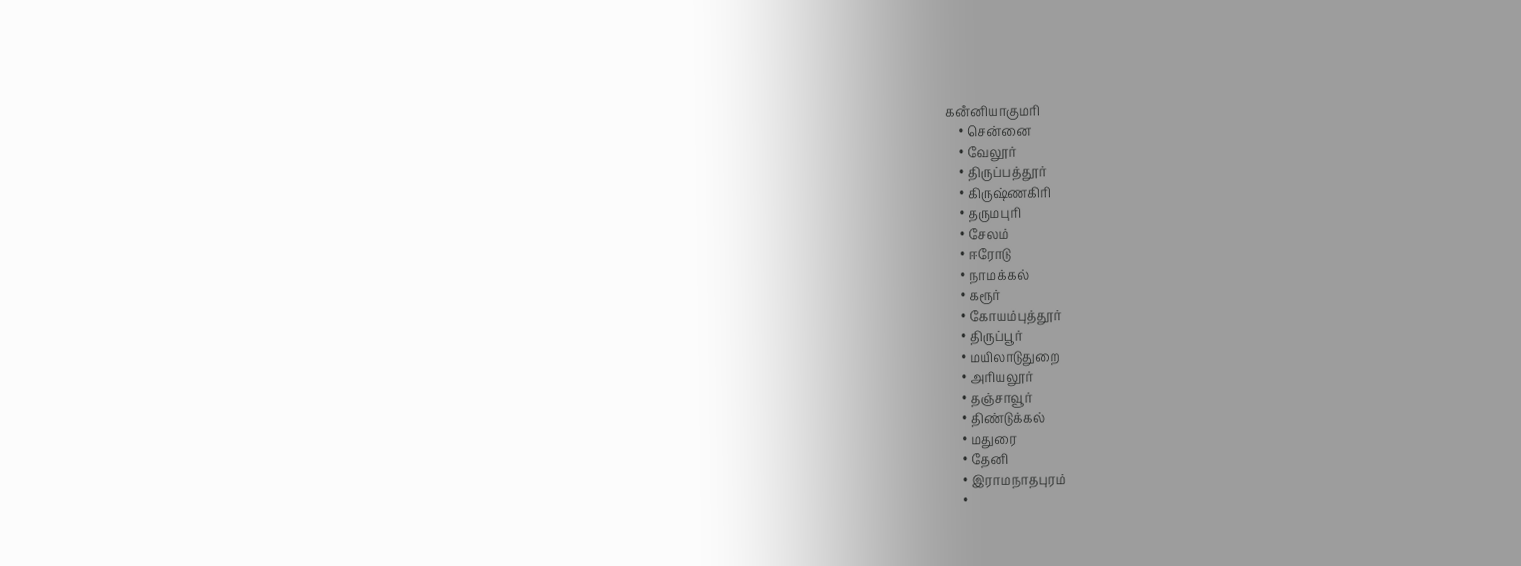கனஂனியாகுமரி
    • சென்னை
    • வேலூர்
    • திருப்பத்தூர்
    • கிருஷ்ணகிரி
    • தருமபுரி
    • சேலம்
    • ஈரோடு
    • நாமக்கல்
    • கரூர்
    • கோயம்புத்தூர்
    • திருப்பூர்
    • மயிலாடுதுறை
    • அரியலூர்
    • தஞ்சாவூர்
    • திண்டுக்கல்
    • மதுரை
    • தேனி
    • இராமநாதபுரம்
    •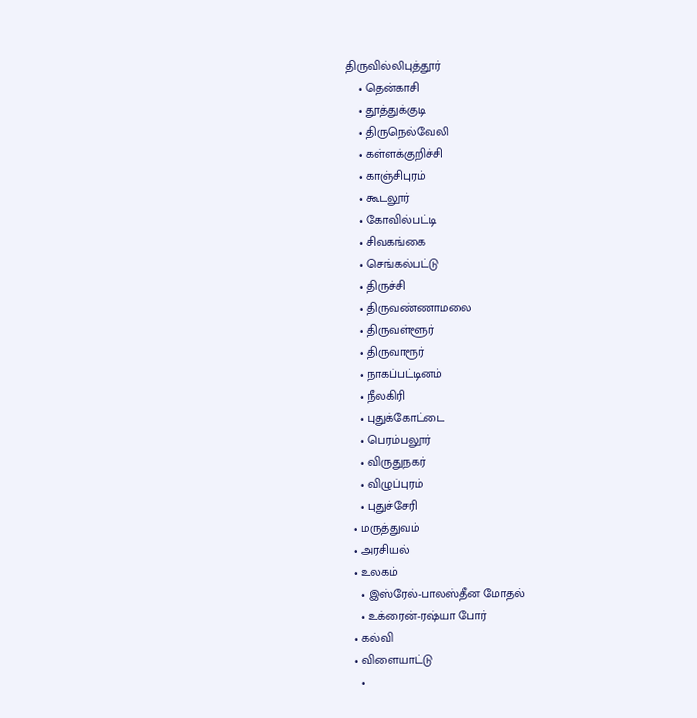திருவில்லிபுத்தூர்
    • தென்காசி
    • தூத்துக்குடி
    • திருநெல்வேலி
    • கள்ளக்குறிச்சி
    • காஞ்சிபுரம்
    • கூடலூர்
    • கோவில்பட்டி
    • சிவகங்கை
    • செங்கல்பட்டு
    • திருச்சி
    • திருவண்ணாமலை
    • திருவள்ளூர்
    • திருவாரூர்
    • நாகப்பட்டினம்
    • நீலகிரி
    • புதுக்கோட்டை
    • பெரம்பலூர்
    • விருதுநகர்
    • விழுப்புரம்
    • புதுச்சேரி
  • மருத்துவம்
  • அரசியல்
  • உலகம்
    • இஸ்ரேல்-பாலஸ்தீன மோதல்
    • உக்ரைன்-ரஷ்யா போர்
  • கல்வி
  • விளையாட்டு
    •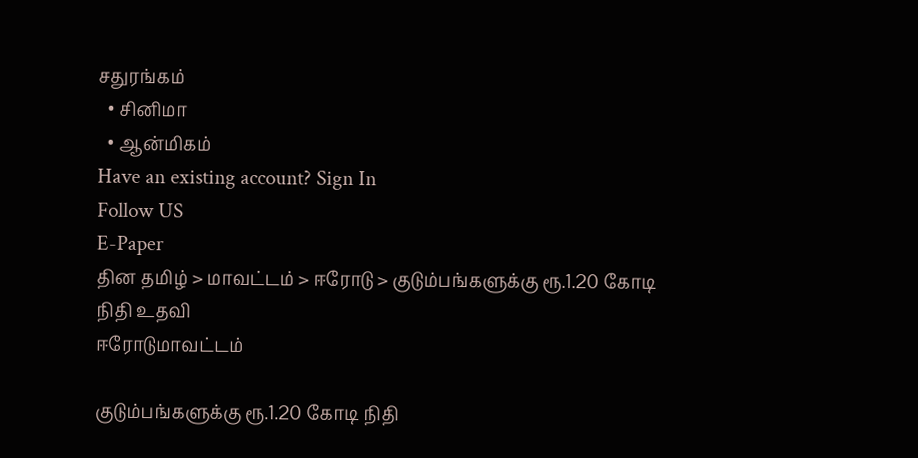சதுரங்கம்
  • சினிமா
  • ஆன்மிகம்
Have an existing account? Sign In
Follow US
E-Paper
தின தமிழ் > மாவட்டம் > ஈரோடு > குடும்பங்களுக்கு ரூ.1.20 கோடி நிதி உதவி
ஈரோடுமாவட்டம்

குடும்பங்களுக்கு ரூ.1.20 கோடி நிதி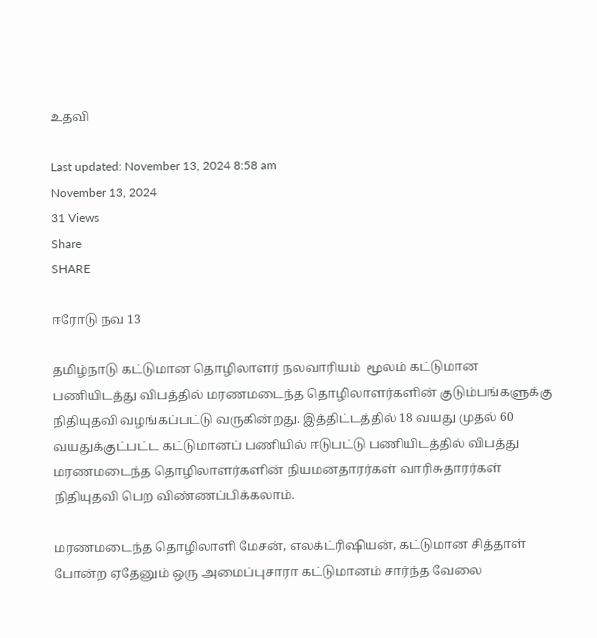உதவி

Last updated: November 13, 2024 8:58 am
November 13, 2024
31 Views
Share
SHARE

ஈரோடு நவ 13

தமிழ்நாடு கட்டுமான தொழிலாளர் நலவாரியம்  மூலம் கட்டுமான பணியிடத்து விபத்தில் மரணமடைந்த தொழிலாளர்களின் குடும்பங்களுக்கு நிதியுதவி வழங்கப்பட்டு வருகின்றது. இத்திட்டத்தில் 18 வயது முதல் 60 வயதுக்குட்பட்ட கட்டுமானப் பணியில் ஈடுபட்டு பணியிடத்தில் விபத்து மரணமடைந்த தொழிலாளர்களின் நியமனதாரர்கள் வாரிசுதாரர்கள் நிதியுதவி பெற விண்ணப்பிக்கலாம்.

மரணமடைந்த தொழிலாளி மேசன், எலக்ட்ரிஷியன், கட்டுமான சித்தாள் போன்ற ஏதேனும் ஒரு அமைப்புசாரா கட்டுமானம் சார்ந்த வேலை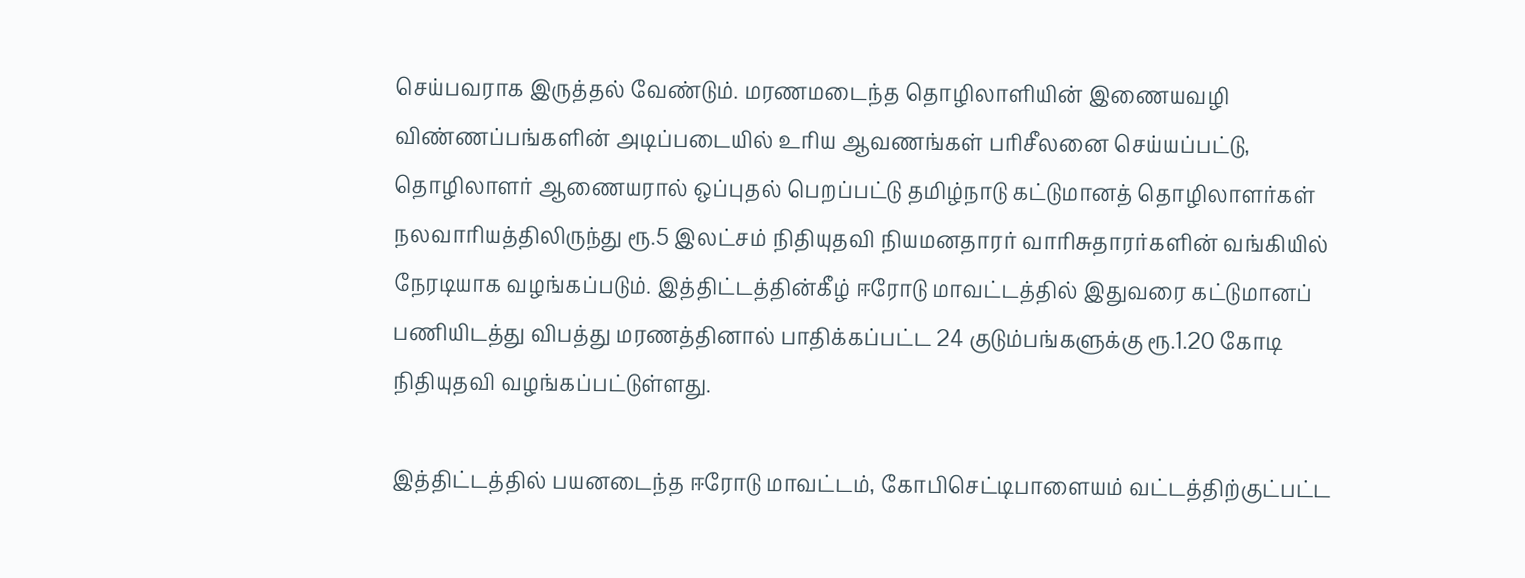செய்பவராக இருத்தல் வேண்டும். மரணமடைந்த தொழிலாளியின் இணையவழி விண்ணப்பங்களின் அடிப்படையில் உரிய ஆவணங்கள் பரிசீலனை செய்யப்பட்டு, தொழிலாளர் ஆணையரால் ஒப்புதல் பெறப்பட்டு தமிழ்நாடு கட்டுமானத் தொழிலாளர்கள் நலவாரியத்திலிருந்து ரூ.5 இலட்சம் நிதியுதவி நியமனதாரர் வாரிசுதாரர்களின் வங்கியில் நேரடியாக வழங்கப்படும். இத்திட்டத்தின்கீழ் ஈரோடு மாவட்டத்தில் இதுவரை கட்டுமானப் பணியிடத்து விபத்து மரணத்தினால் பாதிக்கப்பட்ட 24 குடும்பங்களுக்கு ரூ.1.20 கோடி நிதியுதவி வழங்கப்பட்டுள்ளது.

இத்திட்டத்தில் பயனடைந்த ஈரோடு மாவட்டம், கோபிசெட்டிபாளையம் வட்டத்திற்குட்பட்ட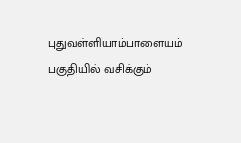புதுவள்ளியாம்பாளையம் பகுதியில் வசிக்கும்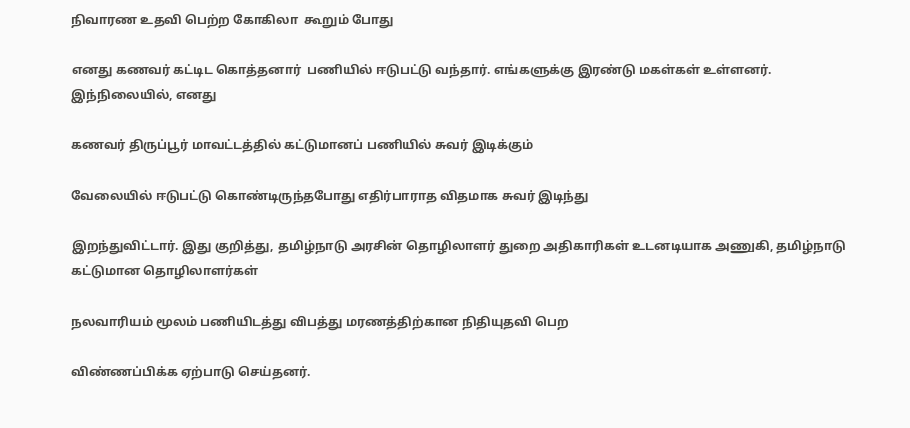நிவாரண உதவி பெற்ற கோகிலா  கூறும் போது

எனது கணவர் கட்டிட கொத்தனார்  பணியில் ஈடுபட்டு வந்தார். எங்களுக்கு இரண்டு மகள்கள் உள்ளனர். இந்நிலையில், எனது

கணவர் திருப்பூர் மாவட்டத்தில் கட்டுமானப் பணியில் சுவர் இடிக்கும்

வேலையில் ஈடுபட்டு கொண்டிருந்தபோது எதிர்பாராத விதமாக சுவர் இடிந்து

இறந்துவிட்டார். இது குறித்து, தமிழ்நாடு அரசின் தொழிலாளர் துறை அதிகாரிகள் உடனடியாக அணுகி, தமிழ்நாடு கட்டுமான தொழிலாளர்கள்

நலவாரியம் மூலம் பணியிடத்து விபத்து மரணத்திற்கான நிதியுதவி பெற

விண்ணப்பிக்க ஏற்பாடு செய்தனர்.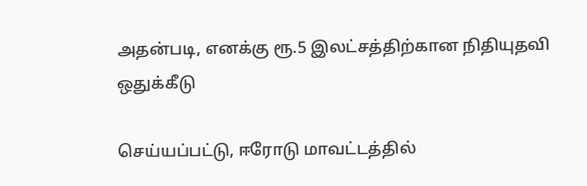அதன்படி, எனக்கு ரூ.5 இலட்சத்திற்கான நிதியுதவி ஒதுக்கீடு

செய்யப்பட்டு, ஈரோடு மாவட்டத்தில்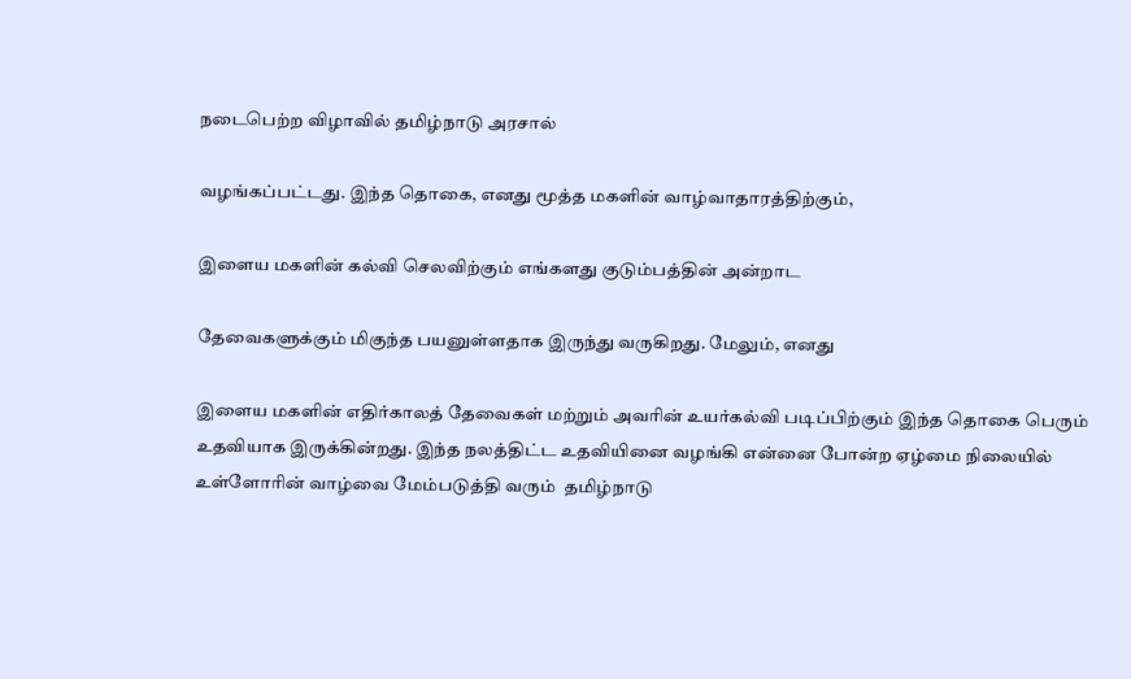நடைபெற்ற விழாவில் தமிழ்நாடு அரசால்

வழங்கப்பட்டது. இந்த தொகை, எனது மூத்த மகளின் வாழ்வாதாரத்திற்கும்,

இளைய மகளின் கல்வி செலவிற்கும் எங்களது குடும்பத்தின் அன்றாட

தேவைகளுக்கும் மிகுந்த பயனுள்ளதாக இருந்து வருகிறது. மேலும், எனது

இளைய மகளின் எதிர்காலத் தேவைகள் மற்றும் அவரின் உயர்கல்வி படிப்பிற்கும் இந்த தொகை பெரும் உதவியாக இருக்கின்றது. இந்த நலத்திட்ட உதவியினை வழங்கி என்னை போன்ற ஏழ்மை நிலையில் உள்ளோரின் வாழ்வை மேம்படுத்தி வரும்  தமிழ்நாடு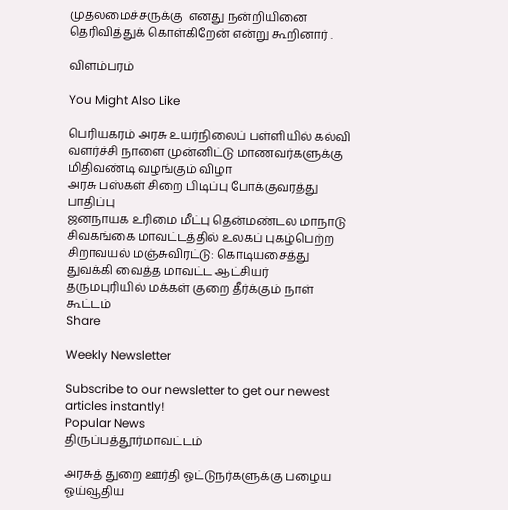முதலமைச்சருக்கு  எனது நன்றியினை தெரிவித்துக் கொள்கிறேன் என்று கூறினார் .

விளம்பரம்

You Might Also Like

பெரியகரம் அரசு உயர்நிலைப் பள்ளியில் கல்வி வளர்ச்சி நாளை முன்னிட்டு மாணவர்களுக்கு மிதிவண்டி வழங்கும் விழா
அரசு பஸ்கள் சிறை பிடிப்பு போக்குவரத்து பாதிப்பு
ஜனநாயக உரிமை மீட்பு தென்மண்டல மாநாடு
சிவகங்கை மாவட்டத்தில் உலகப் புகழ்பெற்ற சிறாவயல் மஞ்சுவிரட்டு: கொடியசைத்து துவக்கி வைத்த மாவட்ட ஆட்சியர்
தருமபுரியில் மக்கள் குறை தீர்க்கும் நாள் கூட்டம்
Share

Weekly Newsletter

Subscribe to our newsletter to get our newest articles instantly!
Popular News
திருப்பத்தூர்மாவட்டம்

அரசுத் துறை ஊர்தி ஓட்டுநர்களுக்கு பழைய ஓய்வூதிய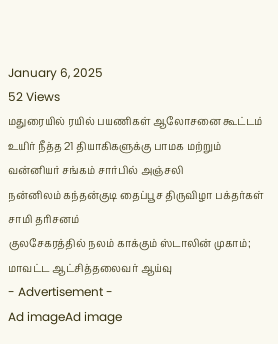January 6, 2025
52 Views
மதுரையில் ரயில் பயணிகள் ஆலோசனை கூட்டம்
உயிர் நீத்த 21 தியாகிகளுக்கு பாமக மற்றும் வன்னியர் சங்கம் சார்பில் அஞ்சலி
நன்னிலம் கந்தன்குடி தைப்பூச திருவிழா பக்தர்கள் சாமி தரிசனம்
குலசேகரத்தில் நலம் காக்கும் ஸ்டாலின் முகாம்; மாவட்ட ஆட்சித்தலைவர் ஆய்வு
- Advertisement -
Ad imageAd image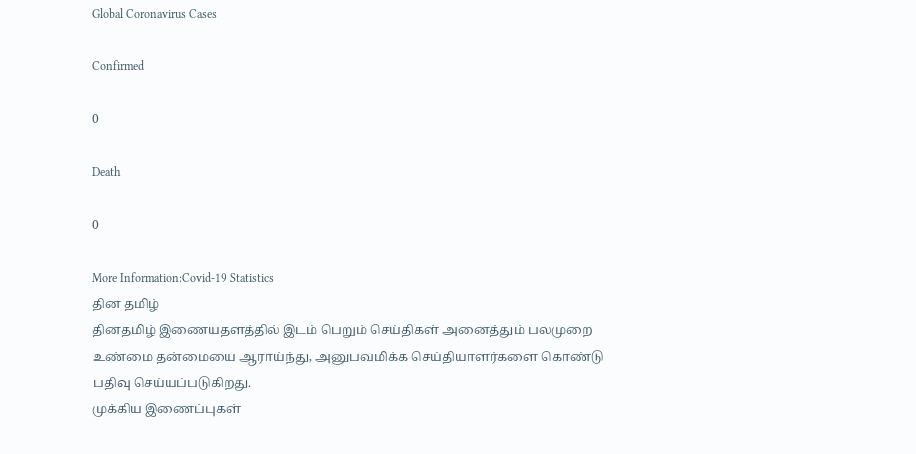Global Coronavirus Cases

Confirmed

0

Death

0

More Information:Covid-19 Statistics
தின தமிழ்
தினதமிழ் இணையதளத்தில் இடம் பெறும் செய்திகள் அனைத்தும் பலமுறை உண்மை தன்மையை ஆராய்ந்து, அனுபவமிக்க செய்தியாளர்களை கொண்டு பதிவு செய்யப்படுகிறது.
முக்கிய இணைப்புகள்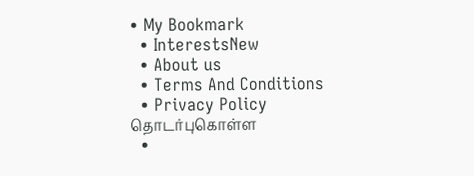• My Bookmark
  • InterestsNew
  • About us
  • Terms And Conditions
  • Privacy Policy
தொடர்புகொள்ள
  •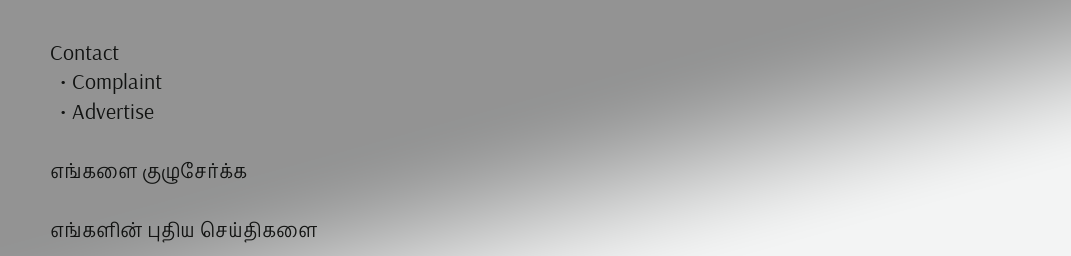Contact
  • Complaint
  • Advertise

எங்களை குழுசேர்க்க

எங்களின் புதிய செய்திகளை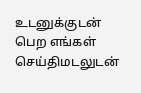உடனுக்குடன் பெற எங்கள் செய்திமடலுடன்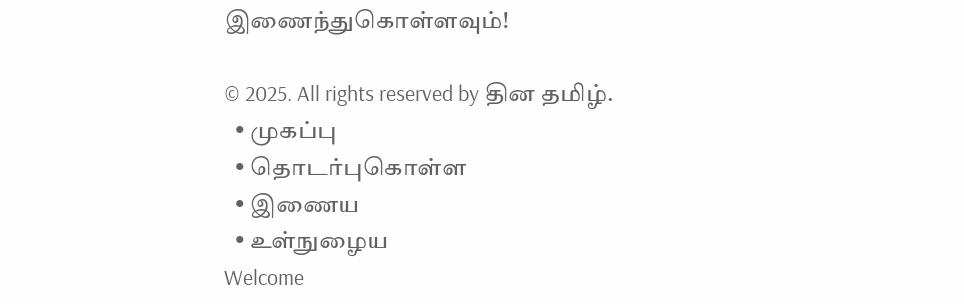இணைந்துகொள்ளவும்!

© 2025. All rights reserved by தின தமிழ்.
  • முகப்பு
  • தொடர்புகொள்ள
  • இணைய
  • உள்நுழைய
Welcome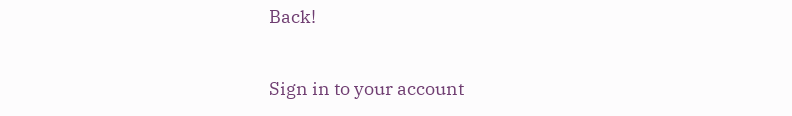Back!

Sign in to your account